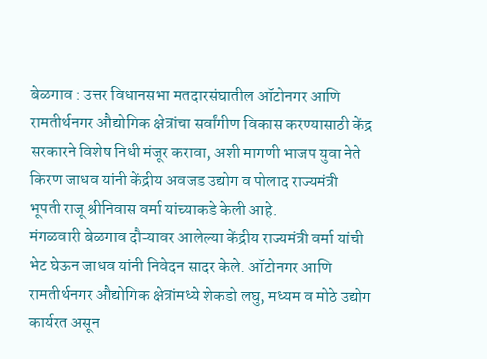बेळगाव : उत्तर विधानसभा मतदारसंघातील ऑटोनगर आणि रामतीर्थनगर औद्योगिक क्षेत्रांचा सर्वांगीण विकास करण्यासाठी केंद्र सरकारने विशेष निधी मंजूर करावा, अशी मागणी भाजप युवा नेते किरण जाधव यांनी केंद्रीय अवजड उद्योग व पोलाद राज्यमंत्री भूपती राजू श्रीनिवास वर्मा यांच्याकडे केली आहे.
मंगळवारी बेळगाव दौऱ्यावर आलेल्या केंद्रीय राज्यमंत्री वर्मा यांची भेट घेऊन जाधव यांनी निवेदन सादर केले. ऑटोनगर आणि रामतीर्थनगर औद्योगिक क्षेत्रांमध्ये शेकडो लघु, मध्यम व मोठे उद्योग कार्यरत असून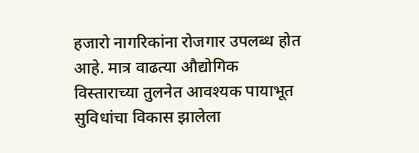हजारो नागरिकांना रोजगार उपलब्ध होत आहे. मात्र वाढत्या औद्योगिक विस्ताराच्या तुलनेत आवश्यक पायाभूत सुविधांचा विकास झालेला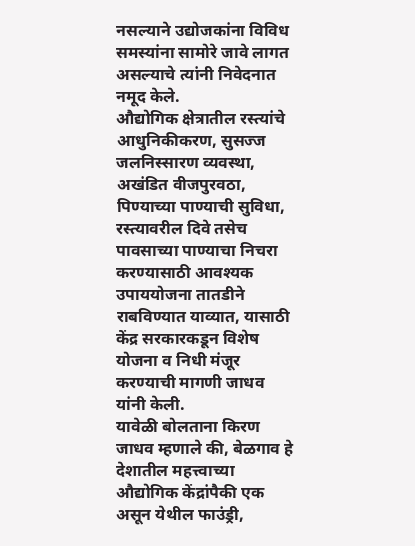नसल्याने उद्योजकांना विविध समस्यांना सामोरे जावे लागत असल्याचे त्यांनी निवेदनात नमूद केले.
औद्योगिक क्षेत्रातील रस्त्यांचे आधुनिकीकरण, सुसज्ज जलनिस्सारण व्यवस्था, अखंडित वीजपुरवठा, पिण्याच्या पाण्याची सुविधा, रस्त्यावरील दिवे तसेच पावसाच्या पाण्याचा निचरा करण्यासाठी आवश्यक उपाययोजना तातडीने राबविण्यात याव्यात, यासाठी केंद्र सरकारकडून विशेष योजना व निधी मंजूर करण्याची मागणी जाधव यांनी केली.
यावेळी बोलताना किरण जाधव म्हणाले की, बेळगाव हे देशातील महत्त्वाच्या औद्योगिक केंद्रांपैकी एक असून येथील फाउंड्री,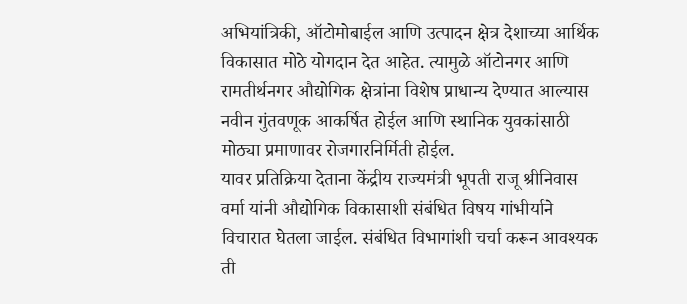अभियांत्रिकी, ऑटोमोबाईल आणि उत्पादन क्षेत्र देशाच्या आर्थिक विकासात मोठे योगदान देत आहेत. त्यामुळे ऑटोनगर आणि रामतीर्थनगर औद्योगिक क्षेत्रांना विशेष प्राधान्य देण्यात आल्यास नवीन गुंतवणूक आकर्षित होईल आणि स्थानिक युवकांसाठी मोठ्या प्रमाणावर रोजगारनिर्मिती होईल.
यावर प्रतिक्रिया देताना केंद्रीय राज्यमंत्री भूपती राजू श्रीनिवास वर्मा यांनी औद्योगिक विकासाशी संबंधित विषय गांभीर्याने विचारात घेतला जाईल. संबंधित विभागांशी चर्चा करून आवश्यक ती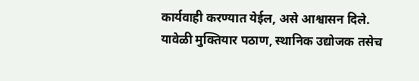कार्यवाही करण्यात येईल, असे आश्वासन दिले.
यावेळी मुक्तियार पठाण, स्थानिक उद्योजक तसेच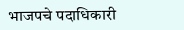भाजपचे पदाधिकारी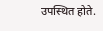उपस्थित होते.